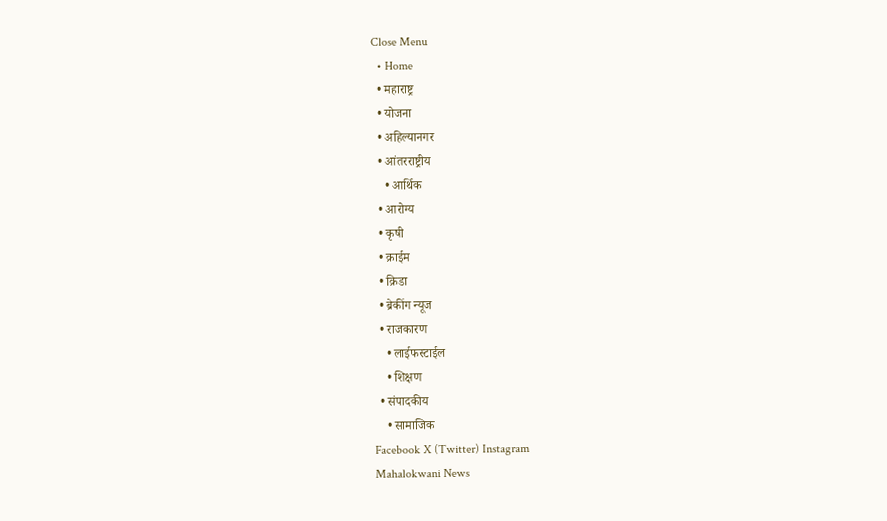Close Menu
  • Home
  • महाराष्ट्र
  • योजना
  • अहिल्यानगर
  • आंतरराष्ट्रीय
    • आर्थिक
  • आरोग्य
  • कृषी
  • क्राईम
  • क्रिडा
  • ब्रेकींग न्यूज
  • राजकारण
    • लाईफस्टाईल
    • शिक्षण
  • संपादकीय
    • सामाजिक
Facebook X (Twitter) Instagram
Mahalokwani News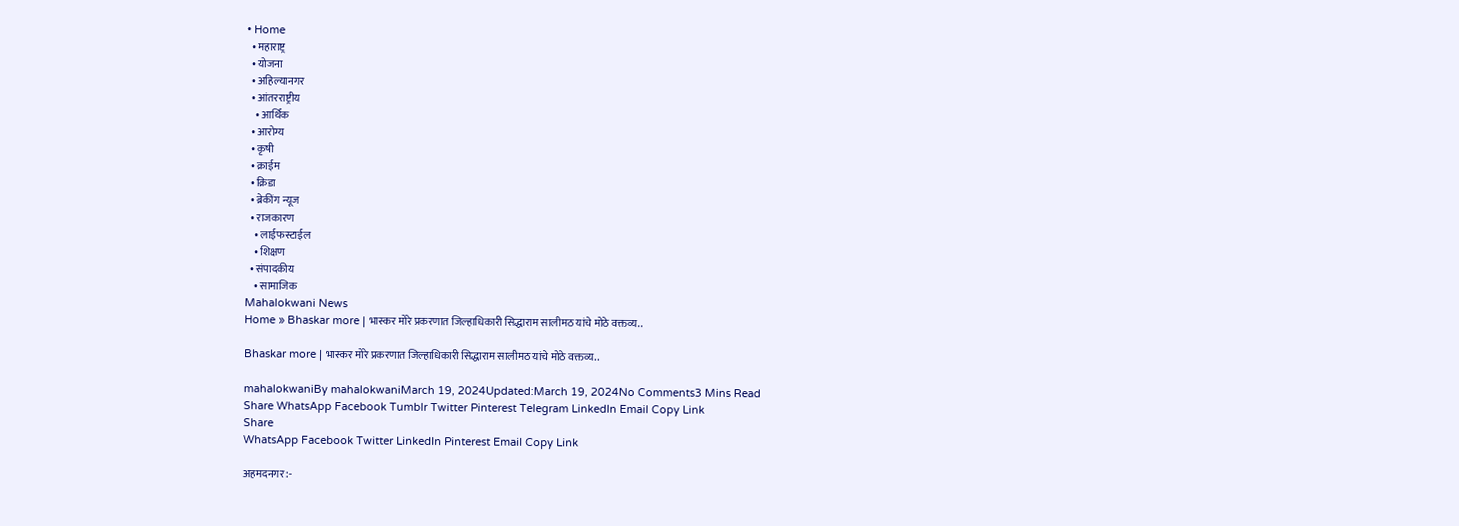• Home
  • महाराष्ट्र
  • योजना
  • अहिल्यानगर
  • आंतरराष्ट्रीय
    • आर्थिक
  • आरोग्य
  • कृषी
  • क्राईम
  • क्रिडा
  • ब्रेकींग न्यूज
  • राजकारण
    • लाईफस्टाईल
    • शिक्षण
  • संपादकीय
    • सामाजिक
Mahalokwani News
Home » Bhaskar more | भास्कर मोरे प्रकरणात जिल्हाधिकारी सिद्धाराम सालीमठ यांचे मोठे वक्तव्य..

Bhaskar more | भास्कर मोरे प्रकरणात जिल्हाधिकारी सिद्धाराम सालीमठ यांचे मोठे वक्तव्य..

mahalokwaniBy mahalokwaniMarch 19, 2024Updated:March 19, 2024No Comments3 Mins Read
Share WhatsApp Facebook Tumblr Twitter Pinterest Telegram LinkedIn Email Copy Link
Share
WhatsApp Facebook Twitter LinkedIn Pinterest Email Copy Link

अहमदनगर :-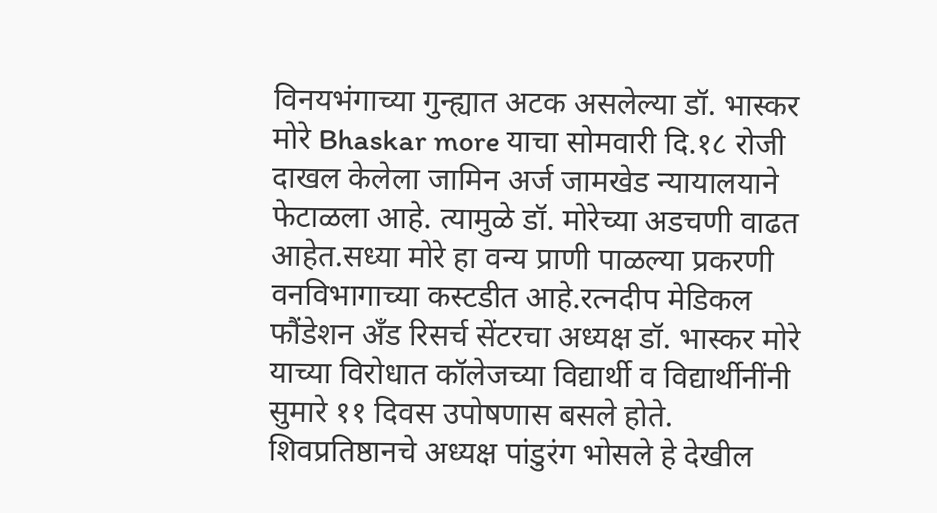विनयभंगाच्या गुन्ह्यात अटक असलेल्या डॉ. भास्कर मोरे Bhaskar more याचा सोमवारी दि.१८ रोजी दाखल केलेला जामिन अर्ज जामखेड न्यायालयाने फेटाळला आहे. त्यामुळे डॉ. मोरेच्या अडचणी वाढत आहेत.सध्या मोरे हा वन्य प्राणी पाळल्या प्रकरणी वनविभागाच्या कस्टडीत आहे.रत्नदीप मेडिकल फौंडेशन अँड रिसर्च सेंटरचा अध्यक्ष डॉ. भास्कर मोरे याच्या विरोधात कॉलेजच्या विद्यार्थी व विद्यार्थीनींनी सुमारे ११ दिवस उपोषणास बसले होते. शिवप्रतिष्ठानचे अध्यक्ष पांडुरंग भोसले हे देखील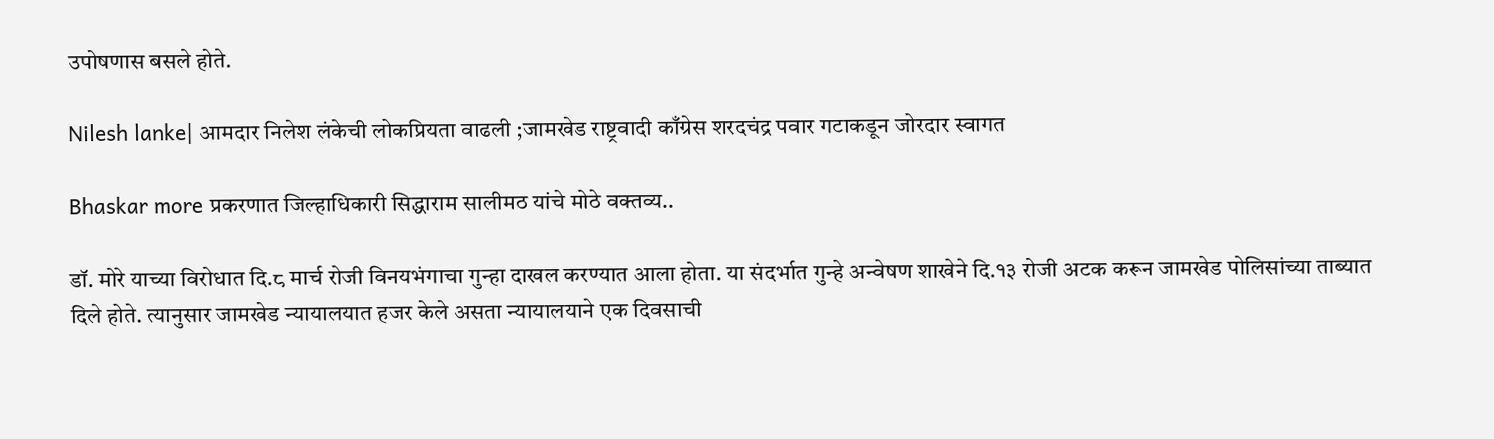उपोषणास बसले होते.

Nilesh lanke| आमदार निलेश लंकेची लोकप्रियता वाढली ;जामखेड राष्ट्रवादी काँग्रेस शरदचंद्र पवार गटाकडून जोरदार स्वागत

Bhaskar more प्रकरणात जिल्हाधिकारी सिद्धाराम सालीमठ यांचे मोठे वक्तव्य..

डॉ. मोरे याच्या विरोधात दि.८ मार्च रोजी विनयभंगाचा गुन्हा दाखल करण्यात आला होता. या संदर्भात गुन्हे अन्वेषण शाखेने दि.१३ रोजी अटक करून जामखेड पोलिसांच्या ताब्यात दिले होते. त्यानुसार जामखेड न्यायालयात हजर केले असता न्यायालयाने एक दिवसाची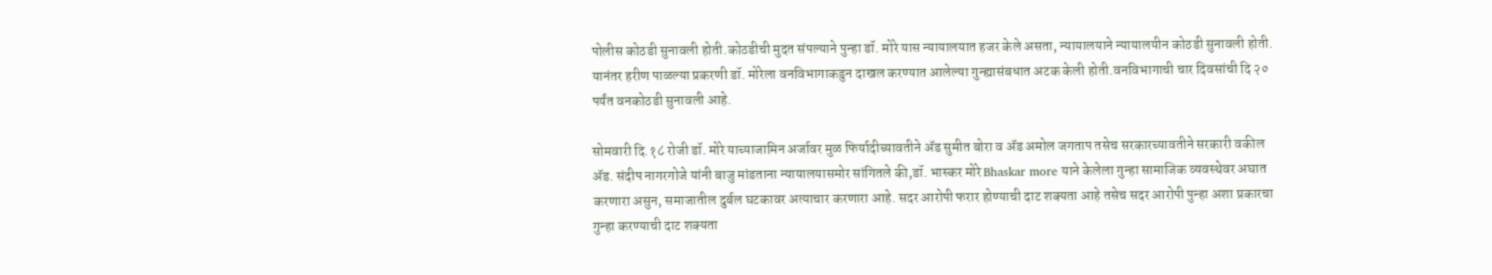पोलीस कोठडी सुनावली होती.कोठडीची मुदत संपल्याने पुन्हा डॉ. मोरे यास न्यायालयात हजर केले असता, न्यायालयाने न्यायालयीन कोठडी सुनावली होती. यानंतर हरीण पाळल्या प्रकरणी डॉ. मोरेला वनविभागाकडुन दाखल करण्यात आलेल्या गुन्ह्यासंबधात अटक केली होती.वनविभागाची चार दिवसांची दि २० पर्यंत वनकोठडी सुनावली आहे.

सोमवारी दि.१८ रोजी डॉ. मोरे याच्याजामिन अर्जावर मुळ फिर्यादीच्यावतीने ॲड सुमीत बोरा व ॲड अमोल जगताप तसेच सरकारच्यावतीने सरकारी वकील ॲड. संदीप नागरगोजे यांनी बाजु मांडताना न्यायालयासमोर सांगितले की,डॉ. भास्कर मोरे Bhaskar more याने केलेला गुन्हा सामाजिक व्यवस्थेवर अघात करणारा असुन, समाजातील दुर्बल घटकावर अत्याचार करणारा आहे. सदर आरोपी फरार होण्याची दाट शक्यता आहे तसेच सदर आरोपी पुन्हा अशा प्रकारचा गुन्हा करण्याची दाट शक्यता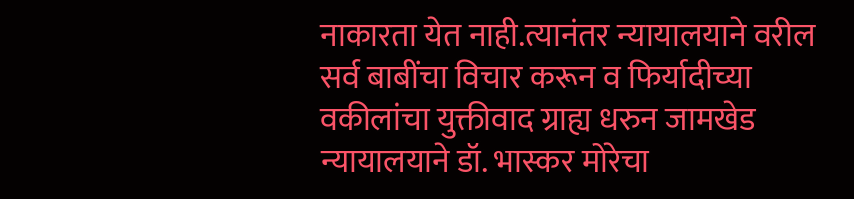नाकारता येत नाही.त्यानंतर न्यायालयाने वरील सर्व बाबींचा विचार करून व फिर्यादीच्या वकीलांचा युक्तीवाद ग्राह्य धरुन जामखेड न्यायालयाने डॉ. भास्कर मोरेचा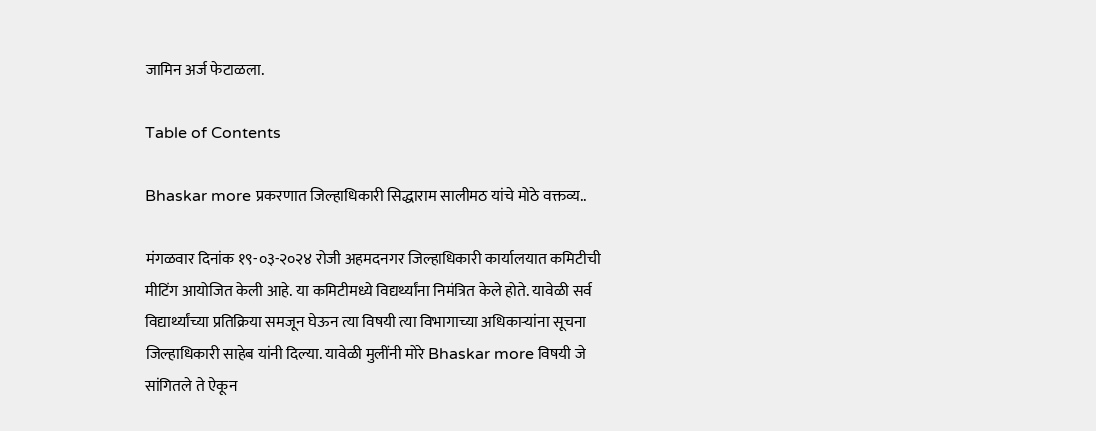जामिन अर्ज फेटाळला.

Table of Contents

Bhaskar more प्रकरणात जिल्हाधिकारी सिद्धाराम सालीमठ यांचे मोठे वक्तव्य..

मंगळवार दिनांक १९-०३-२०२४ रोजी अहमदनगर जिल्हाधिकारी कार्यालयात कमिटीची मीटिंग आयोजित केली आहे. या कमिटीमध्ये विद्यर्थ्यांना निमंत्रित केले होते. यावेळी सर्व विद्यार्थ्यांच्या प्रतिक्रिया समजून घेऊन त्या विषयी त्या विभागाच्या अधिकाऱ्यांना सूचना जिल्हाधिकारी साहेब यांनी दिल्या. यावेळी मुलींनी मोरे Bhaskar more विषयी जे सांगितले ते ऐकून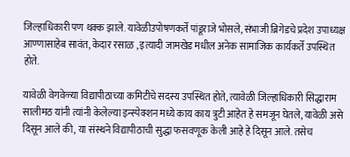जिल्हाधिकारी पण थक्क झाले. यावेळीउपोषणकर्ते पांडूराजे भोसले, संभाजी ब्रिगेडचे प्रदेश उपाध्यक्ष आण्णासाहेब सावंत, केदार रसाळ , इत्यादी जामखेड मधील अनेक सामाजिक कार्यकर्ते उपस्थित होते.

यावेळी वेगवेळ्या विद्यापीठाच्या कमिटीचे सदस्य उपस्थित होते, त्यावेळी जिल्हाधिकारी सिद्धाराम सालीमठ यांनी त्यांनी केलेल्या इन्स्पेक्शन मध्ये काय काय त्रुटी आहेत हे समजून घेतले, यावेळी असे दिसून आले की, या संस्थने विद्यापीठाची सुद्धा फसवणूक केली आहे हे दिसून आले. तसेच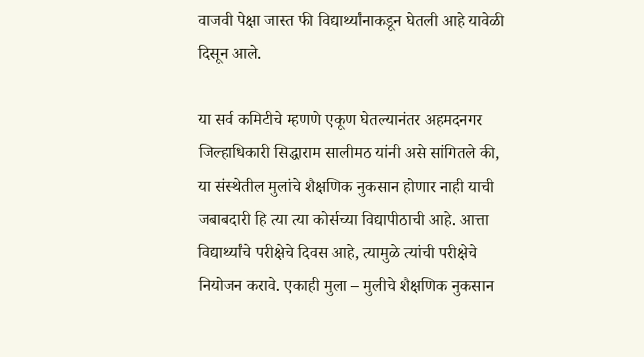वाजवी पेक्षा जास्त फी विद्यार्थ्यांनाकडून घेतली आहे यावेळी दिसून आले.

या सर्व कमिटीचे म्हणणे एकूण घेतल्यानंतर अहमदनगर जिल्हाधिकारी सिद्धाराम सालीमठ यांनी असे सांगितले की, या संस्थेतील मुलांचे शैक्षणिक नुकसान होणार नाही याची जबाबदारी हि त्या त्या कोर्सच्या विद्यापीठाची आहे. आत्ता विद्यार्थ्यांचे परीक्षेचे दिवस आहे, त्यामुळे त्यांची परीक्षेचे नियोजन करावे. एकाही मुला – मुलीचे शैक्षणिक नुकसान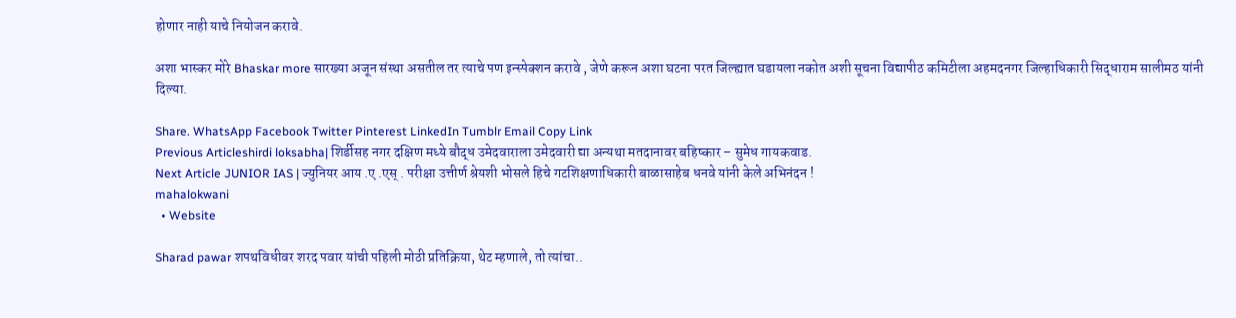होणार नाही याचे नियोजन करावे.

अशा भास्कर मोरे Bhaskar more सारख्या अजून संस्था असतील तर त्याचे पण इन्स्पेक्शन करावे , जेणे करून अशा घटना परत जिल्ह्यात घडायला नकोत अशी सूचना विद्यापीठ कमिटीला अहमदनगर जिल्हाधिकारी सिद्धाराम सालीमठ यांनी दिल्या.

Share. WhatsApp Facebook Twitter Pinterest LinkedIn Tumblr Email Copy Link
Previous Articleshirdi loksabha| शिर्डीसह नगर दक्षिण मध्ये बौद्ध उमेदवाराला उमेदवारी द्या अन्यथा मतदानावर बहिष्कार – सुमेध गायकवाड.
Next Article JUNIOR IAS | ज्युनियर आय .ए .एस् . परीक्षा उत्तीर्ण श्रेयशी भोसले हिचे गटशिक्षणाधिकारी बाळासाहेब धनवे यांनी केले अभिनंदन !
mahalokwani
  • Website

Sharad pawar शपथविधीवर शरद पवार यांची पहिली मोठी प्रतिक्रिया, थेट म्हणाले, तो त्यांचा..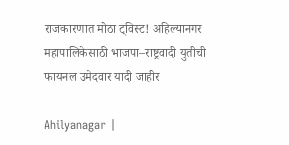राजकारणात मोठा ट्विस्ट! अहिल्यानगर महापालिकेसाठी भाजपा–राष्ट्रवादी युतीची फायनल उमेदवार यादी जाहीर

Ahilyanagar |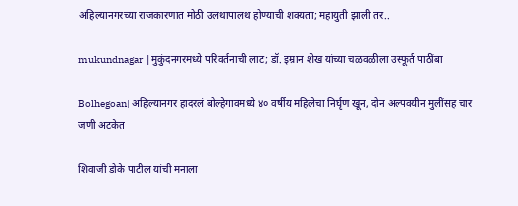अहिल्यानगरच्या राजकारणात मोठी उलथापालथ होण्याची शक्यता; महायुती झाली तर..

mukundnagar |मुकुंदनगरमध्ये परिवर्तनाची लाट; डॉ. इम्रान शेख यांच्या चळवळीला उस्फूर्त पाठींबा

Bolhegoan| अहिल्यानगर हादरलं बोल्हेगावमध्ये ४० वर्षीय महिलेचा निर्घृण खून, दोन अल्पवयीन मुलींसह चार जणी अटकेत

शिवाजी डोके पाटील यांची मनाला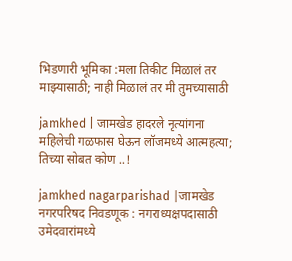भिडणारी भूमिका :मला तिकीट मिळालं तर माझ्यासाठी; नाही मिळालं तर मी तुमच्यासाठी

jamkhed | जामखेड हादरले नृत्यांगना महिलेची गळफास घेऊन लॉजमध्ये आत्महत्या; तिच्या सोबत कोण ..!

jamkhed nagarparishad |जामखेड नगरपरिषद निवडणूक : नगराध्यक्षपदासाठी उमेदवारांमध्ये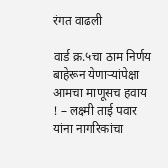रंगत वाढली

वार्ड क्र.५चा ठाम निर्णय बाहेरून येणाऱ्यांपेक्षा आमचा माणूसच हवाय ! – लक्ष्मी ताई पवार यांना नागरिकांचा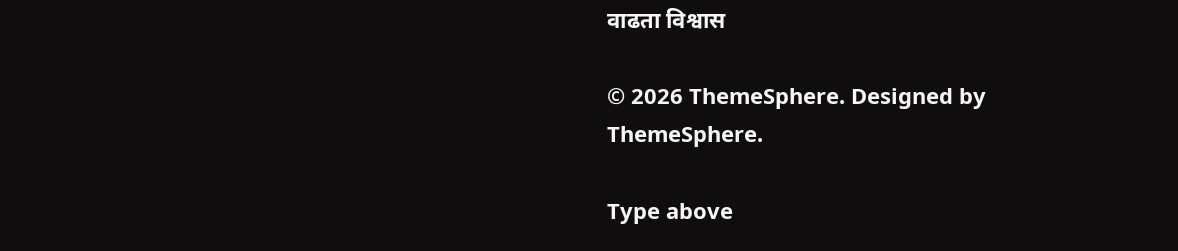वाढता विश्वास

© 2026 ThemeSphere. Designed by ThemeSphere.

Type above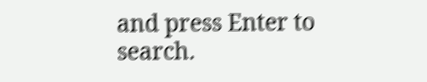and press Enter to search.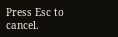Press Esc to cancel.